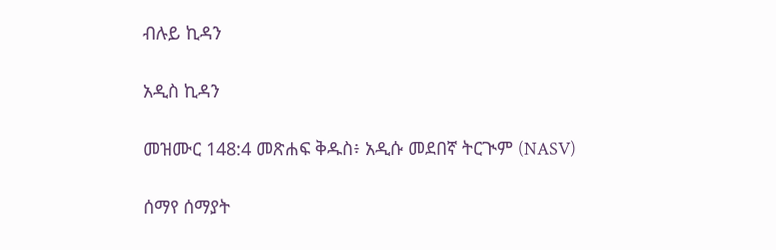ብሉይ ኪዳን

አዲስ ኪዳን

መዝሙር 148:4 መጽሐፍ ቅዱስ፥ አዲሱ መደበኛ ትርጒም (NASV)

ሰማየ ሰማያት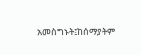አመስግኑት፤ከሰማያትም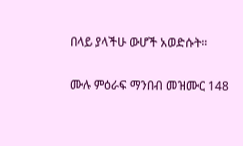በላይ ያላችሁ ውሆች አወድሱት።

ሙሉ ምዕራፍ ማንበብ መዝሙር 148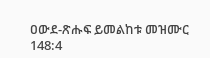ዐውደ-ጽሑፍ ይመልከቱ መዝሙር 148:4